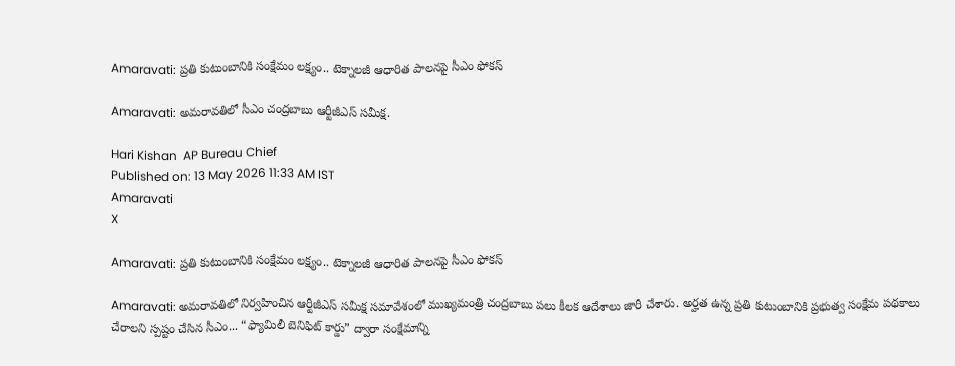Amaravati: ప్రతి కుటుంబానికి సంక్షేమం లక్ష్యం.. టెక్నాలజీ ఆధారిత పాలనపై సీఎం ఫోకస్

Amaravati: అమరావతిలో సీఎం చంద్రబాబు ఆర్టీజీఎస్ సమీక్ష.

Hari Kishan  AP Bureau Chief
Published on: 13 May 2026 11:33 AM IST
Amaravati
X

Amaravati: ప్రతి కుటుంబానికి సంక్షేమం లక్ష్యం.. టెక్నాలజీ ఆధారిత పాలనపై సీఎం ఫోకస్

Amaravati: అమరావతిలో నిర్వహించిన ఆర్టీజీఎస్ సమీక్ష సమావేశంలో ముఖ్యమంత్రి చంద్రబాబు పలు కీలక ఆదేశాలు జారీ చేశారు. అర్హత ఉన్న ప్రతి కుటుంబానికి ప్రభుత్వ సంక్షేమ పథకాలు చేరాలని స్పష్టం చేసిన సీఎం... “ఫ్యామిలీ బెనిఫిట్ కార్డు” ద్వారా సంక్షేమాన్ని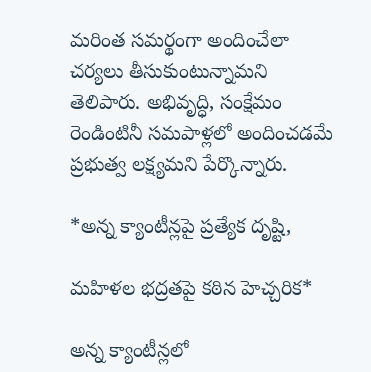మరింత సమర్థంగా అందించేలా చర్యలు తీసుకుంటున్నామని తెలిపారు. అభివృద్ధి, సంక్షేమం రెండింటినీ సమపాళ్లలో అందించడమే ప్రభుత్వ లక్ష్యమని పేర్కొన్నారు.

*అన్న క్యాంటీన్లపై ప్రత్యేక దృష్టి,

మహిళల భద్రతపై కఠిన హెచ్చరిక*

అన్న క్యాంటీన్లలో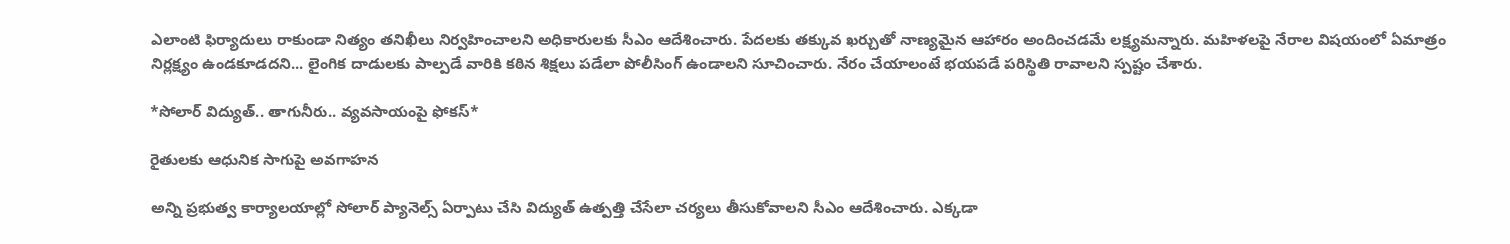ఎలాంటి ఫిర్యాదులు రాకుండా నిత్యం తనిఖీలు నిర్వహించాలని అధికారులకు సీఎం ఆదేశించారు. పేదలకు తక్కువ ఖర్చుతో నాణ్యమైన ఆహారం అందించడమే లక్ష్యమన్నారు. మహిళలపై నేరాల విషయంలో ఏమాత్రం నిర్లక్ష్యం ఉండకూడదని... లైంగిక దాడులకు పాల్పడే వారికి కఠిన శిక్షలు పడేలా పోలీసింగ్ ఉండాలని సూచించారు. నేరం చేయాలంటే భయపడే పరిస్థితి రావాలని స్పష్టం చేశారు.

*సోలార్ విద్యుత్.. తాగునీరు.. వ్యవసాయంపై ఫోకస్*

రైతులకు ఆధునిక సాగుపై అవగాహన

అన్ని ప్రభుత్వ కార్యాలయాల్లో సోలార్ ప్యానెల్స్ ఏర్పాటు చేసి విద్యుత్ ఉత్పత్తి చేసేలా చర్యలు తీసుకోవాలని సీఎం ఆదేశించారు. ఎక్కడా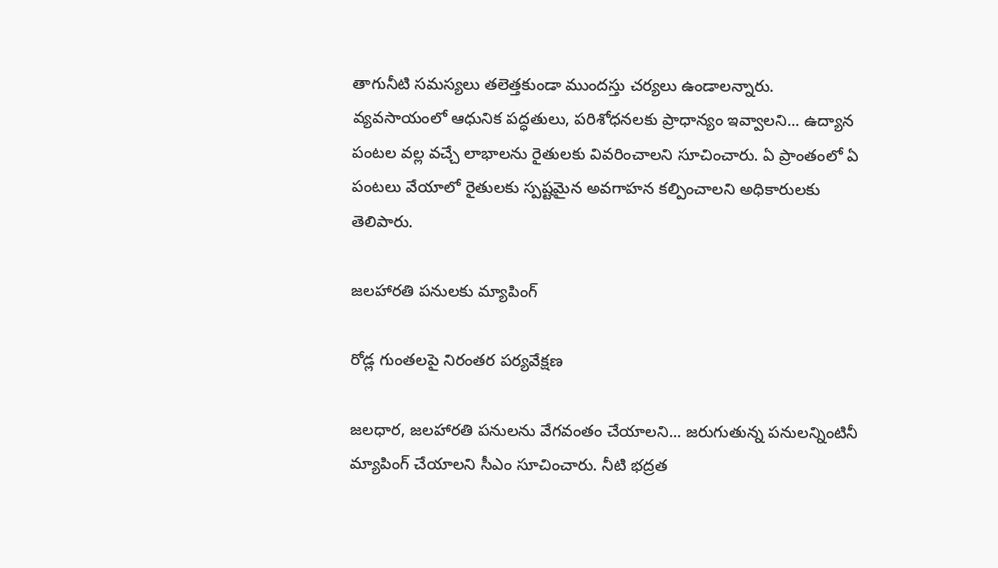తాగునీటి సమస్యలు తలెత్తకుండా ముందస్తు చర్యలు ఉండాలన్నారు. వ్యవసాయంలో ఆధునిక పద్ధతులు, పరిశోధనలకు ప్రాధాన్యం ఇవ్వాలని... ఉద్యాన పంటల వల్ల వచ్చే లాభాలను రైతులకు వివరించాలని సూచించారు. ఏ ప్రాంతంలో ఏ పంటలు వేయాలో రైతులకు స్పష్టమైన అవగాహన కల్పించాలని అధికారులకు తెలిపారు.

జలహారతి పనులకు మ్యాపింగ్

రోడ్ల గుంతలపై నిరంతర పర్యవేక్షణ

జలధార, జలహారతి పనులను వేగవంతం చేయాలని... జరుగుతున్న పనులన్నింటినీ మ్యాపింగ్ చేయాలని సీఎం సూచించారు. నీటి భద్రత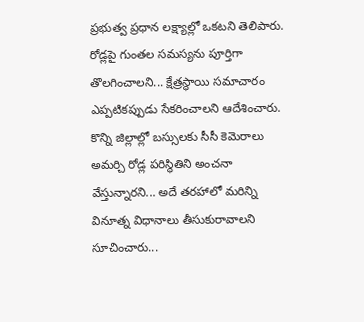ప్రభుత్వ ప్రధాన లక్ష్యాల్లో ఒకటని తెలిపారు. రోడ్లపై గుంతల సమస్యను పూర్తిగా తొలగించాలని... క్షేత్రస్థాయి సమాచారం ఎప్పటికప్పుడు సేకరించాలని ఆదేశించారు. కొన్ని జిల్లాల్లో బస్సులకు సీసీ కెమెరాలు అమర్చి రోడ్ల పరిస్థితిని అంచనా వేస్తున్నారని... అదే తరహాలో మరిన్ని వినూత్న విధానాలు తీసుకురావాలని సూచించారు...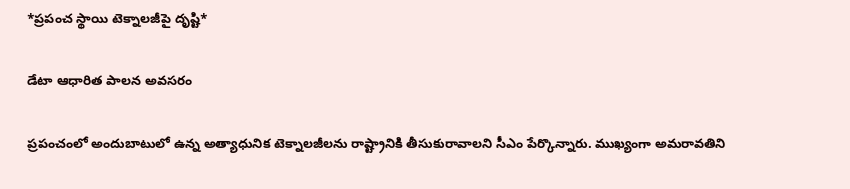*ప్రపంచ స్థాయి టెక్నాలజీపై దృష్టి*

డేటా ఆధారిత పాలన అవసరం

ప్రపంచంలో అందుబాటులో ఉన్న అత్యాధునిక టెక్నాలజీలను రాష్ట్రానికి తీసుకురావాలని సీఎం పేర్కొన్నారు. ముఖ్యంగా అమరావతిని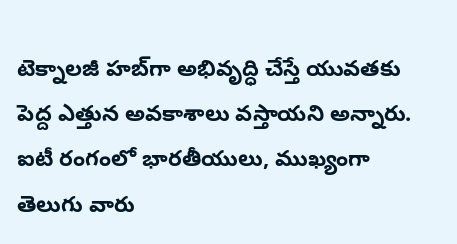టెక్నాలజీ హబ్‌గా అభివృద్ధి చేస్తే యువతకు పెద్ద ఎత్తున అవకాశాలు వస్తాయని అన్నారు. ఐటీ రంగంలో భారతీయులు, ముఖ్యంగా తెలుగు వారు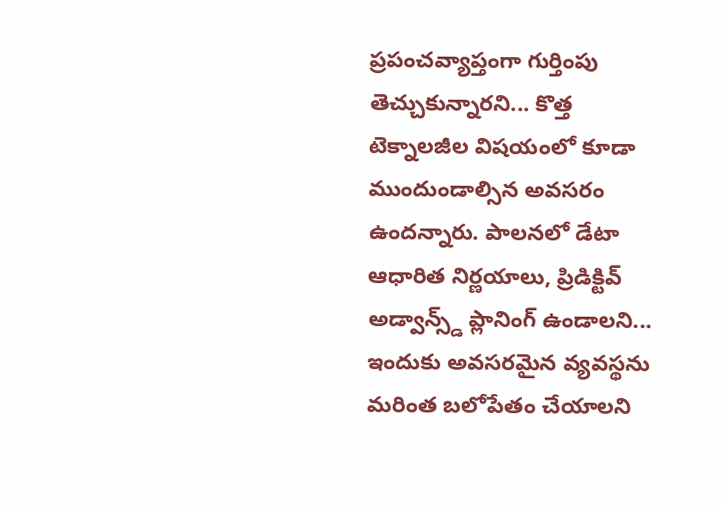ప్రపంచవ్యాప్తంగా గుర్తింపు తెచ్చుకున్నారని... కొత్త టెక్నాలజీల విషయంలో కూడా ముందుండాల్సిన అవసరం ఉందన్నారు. పాలనలో డేటా ఆధారిత నిర్ణయాలు, ప్రిడిక్టివ్ అడ్వాన్స్డ్ ప్లానింగ్ ఉండాలని... ఇందుకు అవసరమైన వ్యవస్థను మరింత బలోపేతం చేయాలని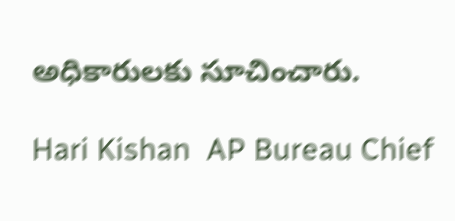అధికారులకు సూచించారు.

Hari Kishan  AP Bureau Chief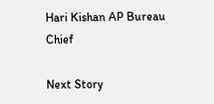Hari Kishan AP Bureau Chief

Next Story